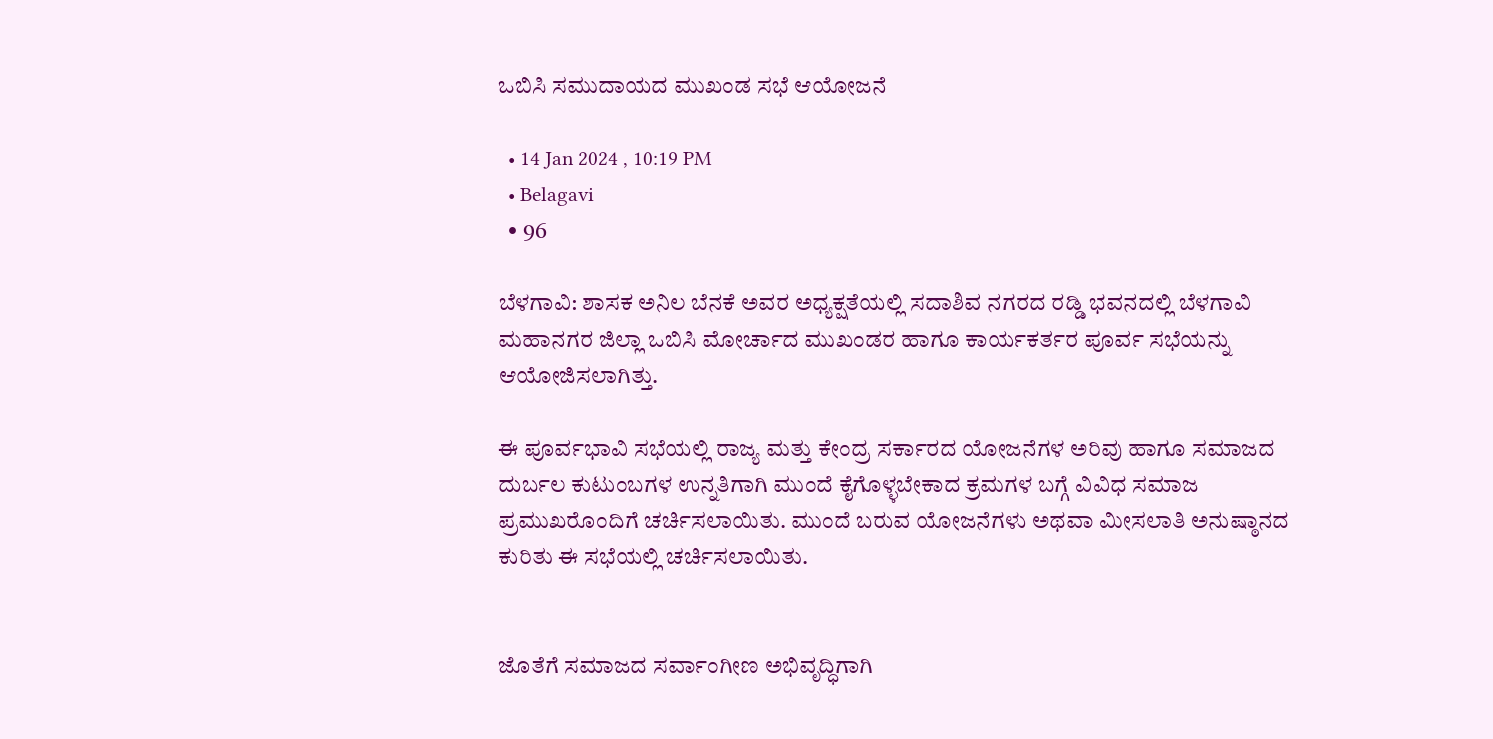ಒಬಿಸಿ ಸಮುದಾಯದ ಮುಖಂಡ ಸಭೆ ಆಯೋಜನೆ

  • 14 Jan 2024 , 10:19 PM
  • Belagavi
  • 96

ಬೆಳಗಾವಿ: ಶಾಸಕ ಅನಿಲ ಬೆನಕೆ ಅವರ ಅಧ್ಯಕ್ಷತೆಯಲ್ಲಿ ಸದಾಶಿವ ನಗರದ ರಡ್ಡಿ ಭವನದಲ್ಲಿ ಬೆಳಗಾವಿ ಮಹಾನಗರ ಜಿಲ್ಲಾ ಒಬಿಸಿ ಮೋರ್ಚಾದ ಮುಖಂಡರ ಹಾಗೂ ಕಾರ್ಯಕರ್ತರ ಪೂರ್ವ ಸಭೆಯನ್ನು ಆಯೋಜಿಸಲಾಗಿತ್ತು.

ಈ ಪೂರ್ವಭಾವಿ ಸಭೆಯಲ್ಲಿ ರಾಜ್ಯ ಮತ್ತು ಕೇಂದ್ರ ಸರ್ಕಾರದ ಯೋಜನೆಗಳ ಅರಿವು ಹಾಗೂ ಸಮಾಜದ ದುರ್ಬಲ ಕುಟುಂಬಗಳ ಉನ್ನತಿಗಾಗಿ ಮುಂದೆ ಕೈಗೊಳ್ಳಬೇಕಾದ ಕ್ರಮಗಳ ಬಗ್ಗೆ ವಿವಿಧ ಸಮಾಜ ಪ್ರಮುಖರೊಂದಿಗೆ ಚರ್ಚಿಸಲಾಯಿತು. ಮುಂದೆ ಬರುವ ಯೋಜನೆಗಳು ಅಥವಾ ಮೀಸಲಾತಿ ಅನುಷ್ಠಾನದ ಕುರಿತು ಈ ಸಭೆಯಲ್ಲಿ ಚರ್ಚಿಸಲಾಯಿತು.


ಜೊತೆಗೆ ಸಮಾಜದ ಸರ್ವಾಂಗೀಣ ಅಭಿವೃದ್ಧಿಗಾಗಿ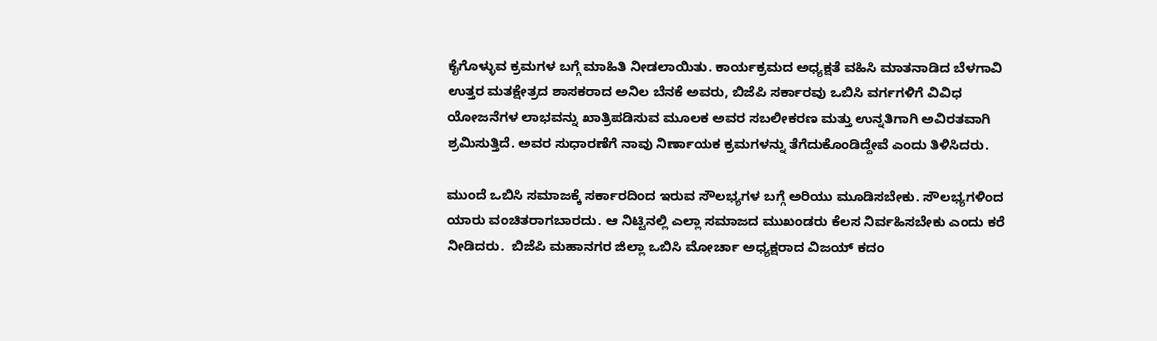ಕೈಗೊಳ್ಳುವ ಕ್ರಮಗಳ ಬಗ್ಗೆ ಮಾಹಿತಿ ನೀಡಲಾಯಿತು. ಕಾರ್ಯಕ್ರಮದ ಅಧ್ಯಕ್ಷತೆ ವಹಿಸಿ ಮಾತನಾಡಿದ ಬೆಳಗಾವಿ ಉತ್ತರ ಮತಕ್ಷೇತ್ರದ ಶಾಸಕರಾದ ಅನಿಲ ಬೆನಕೆ ಅವರು, ಬಿಜೆಪಿ ಸರ್ಕಾರವು ಒಬಿಸಿ ವರ್ಗಗಳಿಗೆ ವಿವಿಧ ಯೋಜನೆಗಳ ಲಾಭವನ್ನು ಖಾತ್ರಿಪಡಿಸುವ ಮೂಲಕ ಅವರ ಸಬಲೀಕರಣ ಮತ್ತು ಉನ್ನತಿಗಾಗಿ ಅವಿರತವಾಗಿ ಶ್ರಮಿಸುತ್ತಿದೆ. ಅವರ ಸುಧಾರಣೆಗೆ ನಾವು ನಿರ್ಣಾಯಕ ಕ್ರಮಗಳನ್ನು ತೆಗೆದುಕೊಂಡಿದ್ದೇವೆ ಎಂದು ತಿಳಿಸಿದರು.

ಮುಂದೆ ಒಬಿಸಿ ಸಮಾಜಕ್ಕೆ ಸರ್ಕಾರದಿಂದ ಇರುವ ಸೌಲಭ್ಯಗಳ ಬಗ್ಗೆ ಅರಿಯು ಮೂಡಿಸಬೇಕು. ಸೌಲಭ್ಯಗಳಿಂದ ಯಾರು ವಂಚಿತರಾಗಬಾರದು. ಆ ನಿಟ್ಟಿನಲ್ಲಿ ಎಲ್ಲಾ ಸಮಾಜದ ಮುಖಂಡರು ಕೆಲಸ ನಿರ್ವಹಿಸಬೇಕು ಎಂದು ಕರೆ ನೀಡಿದರು.  ಬಿಜೆಪಿ ಮಹಾನಗರ ಜಿಲ್ಲಾ ಒಬಿಸಿ ಮೋರ್ಚಾ ಅಧ್ಯಕ್ಷರಾದ ವಿಜಯ್ ಕದಂ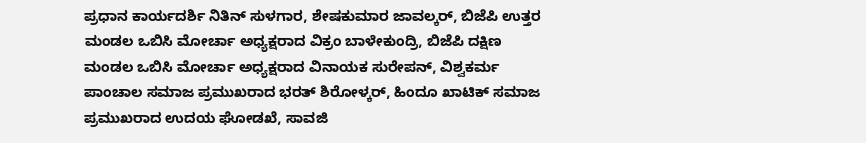ಪ್ರಧಾನ ಕಾರ್ಯದರ್ಶಿ ನಿತಿನ್ ಸುಳಗಾರ, ಶೇಷಕುಮಾರ ಜಾವಲ್ಕರ್, ಬಿಜೆಪಿ ಉತ್ತರ ಮಂಡಲ ಒಬಿಸಿ ಮೋರ್ಚಾ ಅಧ್ಯಕ್ಷರಾದ ವಿಕ್ರಂ ಬಾಳೇಕುಂದ್ರಿ, ಬಿಜೆಪಿ ದಕ್ಷಿಣ ಮಂಡಲ ಒಬಿಸಿ ಮೋರ್ಚಾ ಅಧ್ಯಕ್ಷರಾದ ವಿನಾಯಕ ಸುರೇಪನ್, ವಿಶ್ವಕರ್ಮ ಪಾಂಚಾಲ ಸಮಾಜ ಪ್ರಮುಖರಾದ ಭರತ್ ಶಿರೋಳ್ಕರ್, ಹಿಂದೂ ಖಾಟಿಕ್ ಸಮಾಜ ಪ್ರಮುಖರಾದ ಉದಯ ಘೋಡಖೆ, ಸಾವಜಿ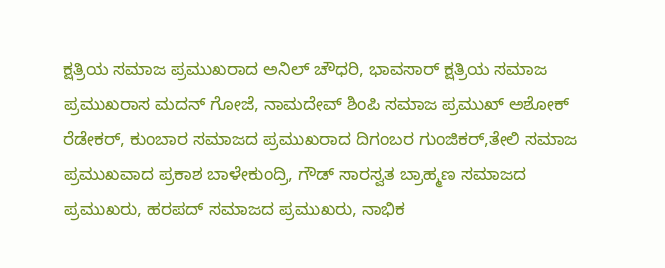ಕ್ಷತ್ರಿಯ ಸಮಾಜ ಪ್ರಮುಖರಾದ ಅನಿಲ್ ಚೌಧರಿ, ಭಾವಸಾರ್ ಕ್ಷತ್ರಿಯ ಸಮಾಜ ಪ್ರಮುಖರಾಸ ಮದನ್ ಗೋಜೆ, ನಾಮದೇವ್ ಶಿಂಪಿ ಸಮಾಜ ಪ್ರಮುಖ್ ಅಶೋಕ್ ರೆಡೇಕರ್, ಕುಂಬಾರ ಸಮಾಜದ ಪ್ರಮುಖರಾದ ದಿಗಂಬರ ಗುಂಜಿಕರ್,ತೇಲಿ ಸಮಾಜ ಪ್ರಮುಖವಾದ ಪ್ರಕಾಶ ಬಾಳೇಕುಂದ್ರಿ, ಗೌಡ್ ಸಾರಸ್ವತ ಬ್ರಾಹ್ಮಣ ಸಮಾಜದ ಪ್ರಮುಖರು, ಹರಪದ್ ಸಮಾಜದ ಪ್ರಮುಖರು, ನಾಭಿಕ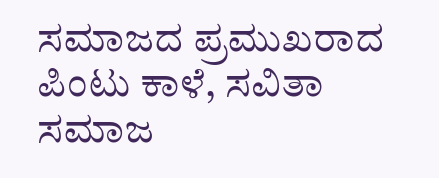ಸಮಾಜದ ಪ್ರಮುಖರಾದ ಪಿಂಟು ಕಾಳೆ, ಸವಿತಾ ಸಮಾಜ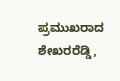ಪ್ರಮುಖರಾದ ಶೇಖರರೆಡ್ಡಿ,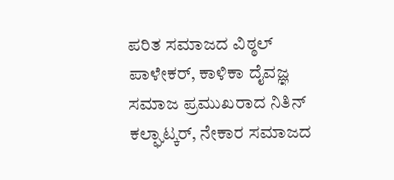ಪರಿತ ಸಮಾಜದ ವಿಠ್ಠಲ್ ಪಾಳೇಕರ್, ಕಾಳಿಕಾ ದೈವಜ್ಞ ಸಮಾಜ ಪ್ರಮುಖರಾದ ನಿತಿನ್ ಕಲ್ಘಾಟ್ಕರ್, ನೇಕಾರ ಸಮಾಜದ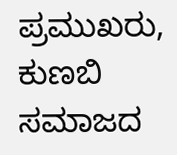ಪ್ರಮುಖರು, ಕುಣಬಿ ಸಮಾಜದ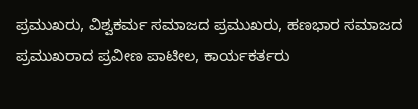ಪ್ರಮುಖರು, ವಿಶ್ವಕರ್ಮ ಸಮಾಜದ ಪ್ರಮುಖರು, ಹಣಭಾರ ಸಮಾಜದ ಪ್ರಮುಖರಾದ ಪ್ರವೀಣ ಪಾಟೀಲ, ಕಾರ್ಯಕರ್ತರು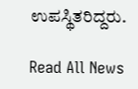ಉಪಸ್ಥಿತರಿದ್ದರು.

Read All News